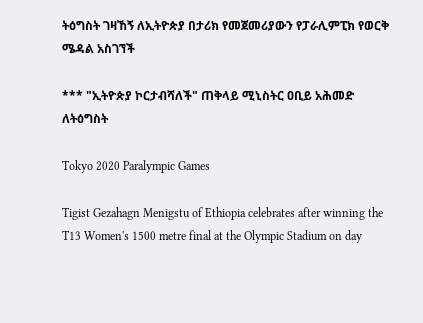ትዕግስት ገዛኸኝ ለኢትዮጵያ በታሪክ የመጀመሪያውን የፓራሊምፒክ የወርቅ ሜዳል አስገኘች

*** "ኢትዮጵያ ኮርታብሻለች" ጠቅላይ ሚኒስትር ዐቢይ አሕመድ ለትዕግስት

Tokyo 2020 Paralympic Games

Tigist Gezahagn Menigstu of Ethiopia celebrates after winning the T13 Women's 1500 metre final at the Olympic Stadium on day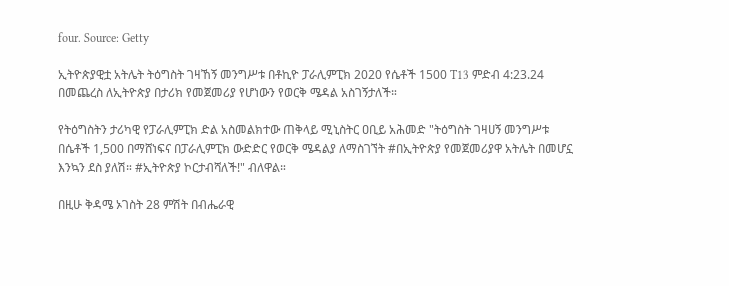four. Source: Getty

ኢትዮጵያዊቷ አትሌት ትዕግስት ገዛኸኝ መንግሥቱ በቶኪዮ ፓራሊምፒክ 2020 የሴቶች 1500 T13 ምድብ 4:23.24 በመጨረስ ለኢትዮጵያ በታሪክ የመጀመሪያ የሆነውን የወርቅ ሜዳል አስገኝታለች።

የትዕግስትን ታሪካዊ የፓራሊምፒክ ድል አስመልክተው ጠቅላይ ሚኒስትር ዐቢይ አሕመድ "ትዕግስት ገዛሀኝ መንግሥቱ በሴቶች 1,500 በማሸነፍና በፓራሊምፒክ ውድድር የወርቅ ሜዳልያ ለማስገኘት #በኢትዮጵያ የመጀመሪያዋ አትሌት በመሆኗ እንኳን ደስ ያለሽ። #ኢትዮጵያ ኮርታብሻለች!" ብለዋል።

በዚሁ ቅዳሜ ኦገስት 28 ምሽት በብሔራዊ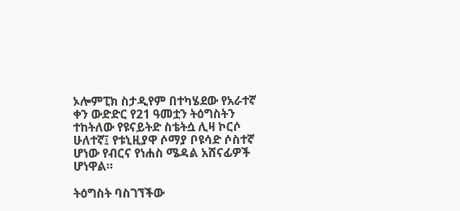ኦሎምፒክ ስታዲየም በተካሄደው የአራተኛ ቀን ውድድር የ21 ዓመቷን ትዕግስትን ተከትለው የዩናይትድ ስቴትሷ ሊዛ ኮርሶ ሁለተኛ፤ የቱኒዚያዋ ሶማያ ቦዩሳድ ሶስተኛ ሆነው የብርና የነሐስ ሜዳል አሸናፊዎች ሆነዋል።

ትዕግስት ባስገኘችው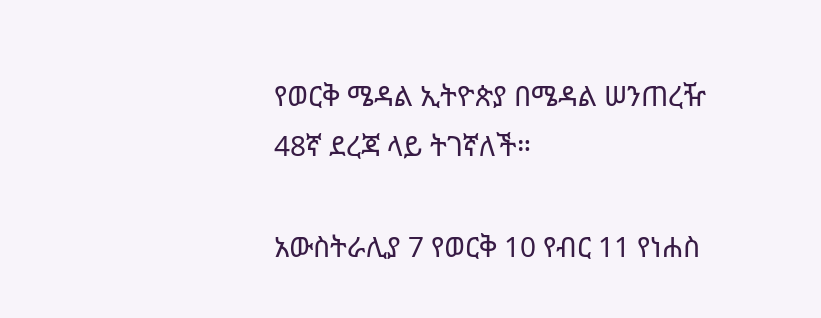የወርቅ ሜዳል ኢትዮጵያ በሜዳል ሠንጠረዥ 48ኛ ደረጃ ላይ ትገኛለች።

አውስትራሊያ 7 የወርቅ 10 የብር 11 የነሐስ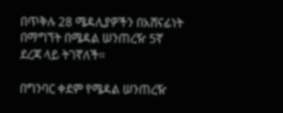በጥቅሉ 28 ሜዳሊያዎችን በአሸናፊነት በማግኘት በሜዳል ሠንጠረዥ 5ኛ ደረጃ ላይ ትገኛለች።

በግንባር ቀደም የሜዳል ሠንጠረዥ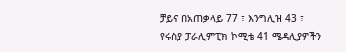ቻይና በአጠቃላይ 77 ፣ እንግሊዝ 43 ፣ የሩስያ ፓራሊምፒክ ኮሚቴ 41 ሜዳሊያዎችን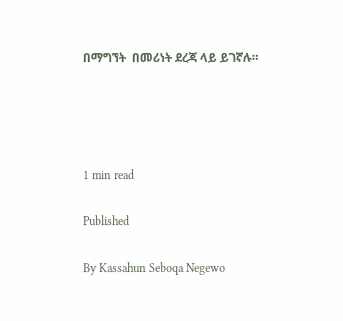በማግኘት  በመሪነት ደረጃ ላይ ይገኛሉ።




1 min read

Published

By Kassahun Seboqa Negewo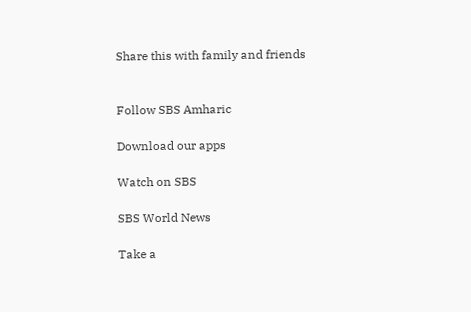Share this with family and friends


Follow SBS Amharic

Download our apps

Watch on SBS

SBS World News

Take a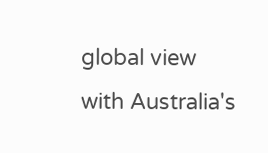global view with Australia's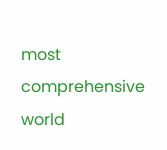most comprehensive world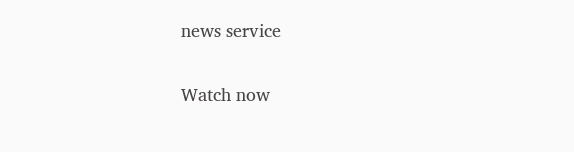news service

Watch now